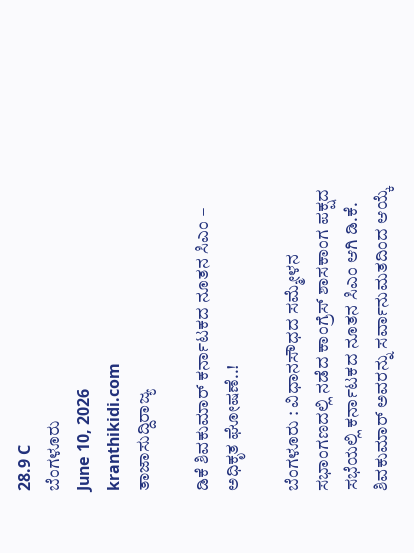28.9 C
ಬೆಂಗಳೂರು
June 10, 2026
kranthikidi.com
ತಾಜಾಸುದ್ದಿರಾಜ್ಯ

ಡಿಕೆ ಶಿವಕುಮಾರ್ ಕರ್ನಾಟಕದ ನೂತನ ಸಿಎಂ – ಅಧಿಕೃತ ಘೋಷಣೆ..!

ಬೆಂಗಳೂರು : ವಿಧಾನಸೌಧದ ಸಮ್ಮೇಳನ ಸಭಾಂಗಣದಲ್ಲಿ ನಡೆದ ಕಾಂಗ್ರೆಸ್ ಶಾಸಕಾಂಗ ಪಕ್ಷದ ಸಭೆಯಲ್ಲಿ ಕರ್ನಾಟಕದ ನೂತನ ಸಿಎಂ ಆಗಿ ಡಿ.ಕೆ. ಶಿವಕುಮಾರ್ ಅವರನ್ನು ಸರ್ವಾನುಮತದಿಂದ ಆಯ್ಕೆ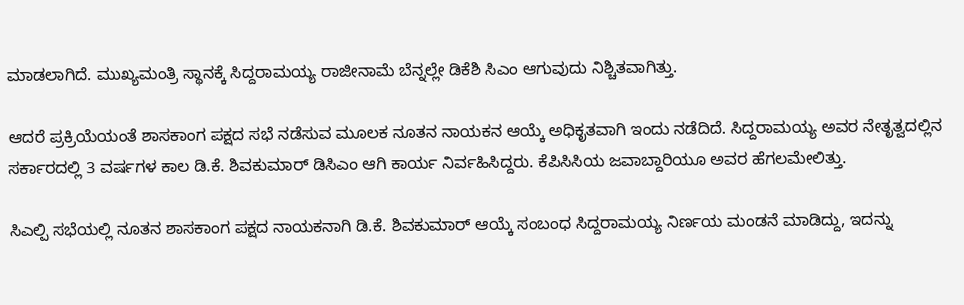ಮಾಡಲಾಗಿದೆ. ಮುಖ್ಯಮಂತ್ರಿ ಸ್ಥಾನಕ್ಕೆ ಸಿದ್ದರಾಮಯ್ಯ ರಾಜೀನಾಮೆ ಬೆನ್ನಲ್ಲೇ ಡಿಕೆಶಿ ಸಿಎಂ ಆಗುವುದು ನಿಶ್ಚಿತವಾಗಿತ್ತು.

ಆದರೆ ಪ್ರಕ್ರಿಯೆಯಂತೆ ಶಾಸಕಾಂಗ ಪಕ್ಷದ ಸಭೆ ನಡೆಸುವ ಮೂಲಕ ನೂತನ ನಾಯಕನ ಆಯ್ಕೆ ಅಧಿಕೃತವಾಗಿ ಇಂದು ನಡೆದಿದೆ. ಸಿದ್ದರಾಮಯ್ಯ ಅವರ ನೇತೃತ್ವದಲ್ಲಿನ ಸರ್ಕಾರದಲ್ಲಿ 3 ವರ್ಷಗಳ ಕಾಲ ಡಿ.ಕೆ. ಶಿವಕುಮಾರ್ ಡಿಸಿಎಂ ಆಗಿ ಕಾರ್ಯ ನಿರ್ವಹಿಸಿದ್ದರು. ಕೆಪಿಸಿಸಿಯ ಜವಾಬ್ದಾರಿಯೂ ಅವರ ಹೆಗಲಮೇಲಿತ್ತು.

ಸಿಎಲ್ಪಿ ಸಭೆಯಲ್ಲಿ ನೂತನ ಶಾಸಕಾಂಗ ಪಕ್ಷದ ನಾಯಕನಾಗಿ ಡಿ.ಕೆ. ಶಿವಕುಮಾರ್ ಆಯ್ಕೆ ಸಂಬಂಧ ಸಿದ್ದರಾಮಯ್ಯ ನಿರ್ಣಯ ಮಂಡನೆ ಮಾಡಿದ್ದು, ಇದನ್ನು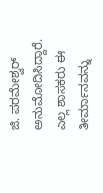ಜಿ. ಪರಮೇಶ್ವರ್ ಅನುಮೋದಿಸಿದ್ದಾರೆ. ಎಲ್ಲ ಶಾಸಕರು ಈ ತೀರ್ಮಾನವನ್ನು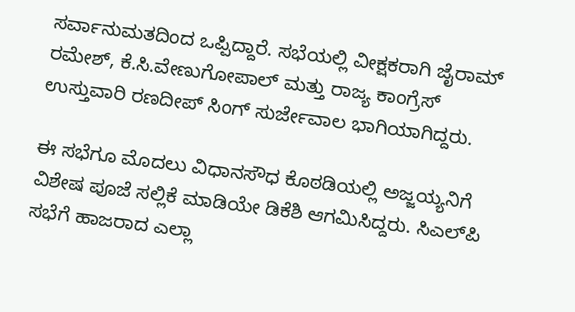ಸರ್ವಾನುಮತದಿಂದ ಒಪ್ಪಿದ್ದಾರೆ. ಸಭೆಯಲ್ಲಿ ವೀಕ್ಷಕರಾಗಿ ಜೈರಾಮ್ ರಮೇಶ್, ಕೆ.ಸಿ.ವೇಣುಗೋಪಾಲ್ ಮತ್ತು ರಾಜ್ಯ ಕಾಂಗ್ರೆಸ್ ಉಸ್ತುವಾರಿ ರಣದೀಪ್ ಸಿಂಗ್ ಸುರ್ಜೇವಾಲ ಭಾಗಿಯಾಗಿದ್ದರು.

ಈ ಸಭೆಗೂ ಮೊದಲು ವಿಧಾನಸೌಧ ಕೊಠಡಿಯಲ್ಲಿ ಅಜ್ಜಯ್ಯನಿಗೆ ವಿಶೇಷ ಪೂಜೆ ಸಲ್ಲಿಕೆ ಮಾಡಿಯೇ ಡಿಕೆಶಿ ಆಗಮಿಸಿದ್ದರು. ಸಿಎಲ್‌ಪಿ ಸಭೆಗೆ ಹಾಜರಾದ ಎಲ್ಲಾ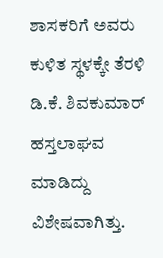ಶಾಸಕರಿಗೆ ಅವರು ಕುಳಿತ ಸ್ಥಳಕ್ಕೇ ತೆರಳಿ ಡಿ.ಕೆ. ಶಿವಕುಮಾರ್ ಹಸ್ತಲಾಘವ‌ ಮಾಡಿದ್ದು ವಿಶೇಷವಾಗಿತ್ತು.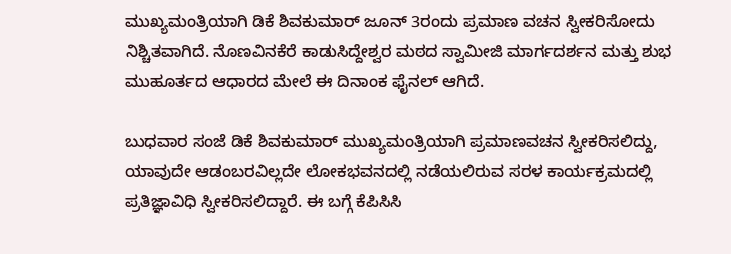ಮುಖ್ಯಮಂತ್ರಿಯಾಗಿ ಡಿಕೆ ಶಿವಕುಮಾರ್ ಜೂನ್ 3ರಂದು ಪ್ರಮಾಣ ವಚನ ಸ್ವೀಕರಿಸೋದು ನಿಶ್ಚಿತವಾಗಿದೆ. ನೊಣವಿನಕೆರೆ ಕಾಡುಸಿದ್ದೇಶ್ವರ ಮಠದ ಸ್ವಾಮೀಜಿ ಮಾರ್ಗದರ್ಶನ ಮತ್ತು ಶುಭ ಮುಹೂರ್ತದ ಆಧಾರದ ಮೇಲೆ ಈ ದಿನಾಂಕ ಫೈನಲ್ ಆಗಿದೆ.

ಬುಧವಾರ ಸಂಜೆ ಡಿಕೆ ಶಿವಕುಮಾರ್‌ ಮುಖ್ಯಮಂತ್ರಿಯಾಗಿ ಪ್ರಮಾಣವಚನ ಸ್ವೀಕರಿಸಲಿದ್ದು, ಯಾವುದೇ ಆಡಂಬರವಿಲ್ಲದೇ ಲೋಕಭವನದಲ್ಲಿ ನಡೆಯಲಿರುವ ಸರಳ ಕಾರ್ಯಕ್ರಮದಲ್ಲಿ ಪ್ರತಿಜ್ಞಾವಿಧಿ ಸ್ವೀಕರಿಸಲಿದ್ದಾರೆ. ಈ ಬಗ್ಗೆ ಕೆಪಿಸಿಸಿ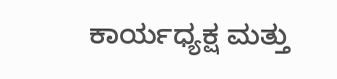ಕಾರ್ಯಧ್ಯಕ್ಷ ಮತ್ತು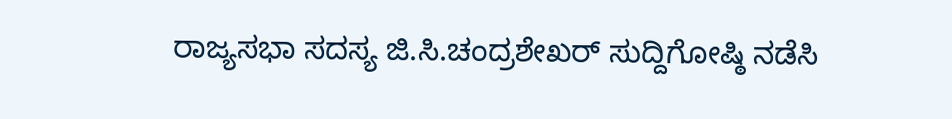ರಾಜ್ಯಸಭಾ ಸದಸ್ಯ ಜಿ.ಸಿ.ಚಂದ್ರಶೇಖರ್ ಸುದ್ದಿಗೋಷ್ಠಿ ನಡೆಸಿ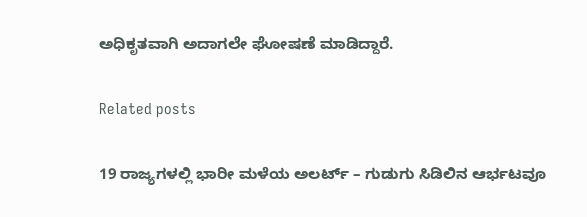ಅಧಿಕೃತವಾಗಿ ಅದಾಗಲೇ ಘೋಷಣೆ ಮಾಡಿದ್ದಾರೆ.

Related posts

19 ರಾಜ್ಯಗಳಲ್ಲಿ ಭಾರೀ ಮಳೆಯ ಅಲರ್ಟ್‌ – ಗುಡುಗು ಸಿಡಿಲಿನ ಆರ್ಭಟವೂ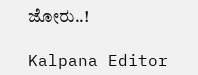ಜೋರು..!

Kalpana Editor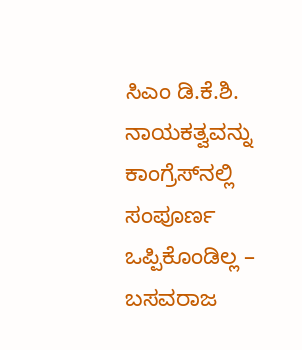ಸಿಎಂ ಡಿ.ಕೆ.ಶಿ. ನಾಯಕತ್ವವನ್ನು ಕಾಂಗ್ರೆಸ್‌ನಲ್ಲಿ ಸಂಪೂರ್ಣ ಒಪ್ಪಿಕೊಂಡಿಲ್ಲ – ಬಸವರಾಜ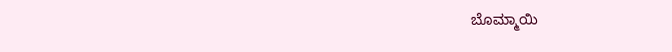ಬೊಮ್ಮಾಯಿ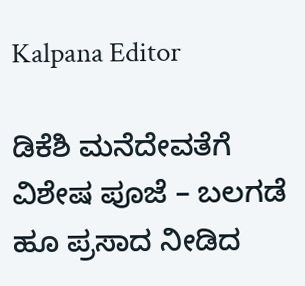Kalpana Editor

ಡಿಕೆಶಿ ಮನೆದೇವತೆಗೆ ವಿಶೇಷ ಪೂಜೆ – ಬಲಗಡೆ ಹೂ ಪ್ರಸಾದ ನೀಡಿದ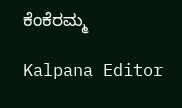ಕೆಂಕೆರಮ್ಮ

Kalpana Editor